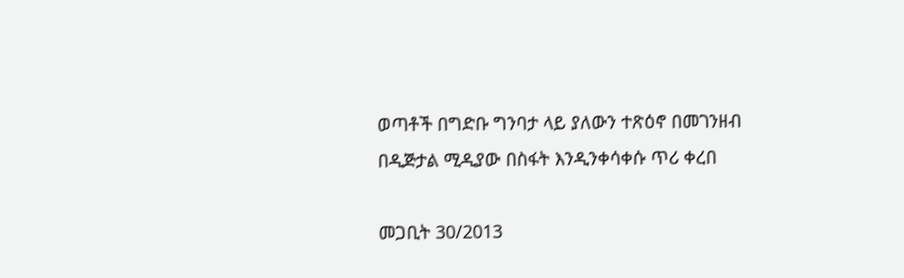ወጣቶች በግድቡ ግንባታ ላይ ያለውን ተጽዕኖ በመገንዘብ በዲጅታል ሚዲያው በስፋት እንዲንቀሳቀሱ ጥሪ ቀረበ

መጋቢት 30/2013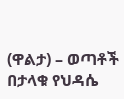(ዋልታ) – ወጣቶች በታላቁ የህዳሴ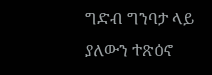ግድብ ግንባታ ላይ ያለውን ተጽዕኖ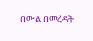በውል በመረዳት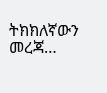ትክክለኛውን መረጃ…